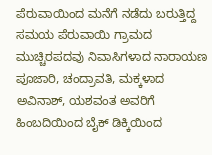ಪೆರುವಾಯಿಂದ ಮನೆಗೆ ನಡೆದು ಬರುತ್ತಿದ್ದ ಸಮಯ ಪೆರುವಾಯಿ ಗ್ರಾಮದ ಮುಚ್ಚಿರಪದವು ನಿವಾಸಿಗಳಾದ ನಾರಾಯಣ ಪೂಜಾರಿ, ಚಂದ್ರಾವತಿ, ಮಕ್ಕಳಾದ ಅವಿನಾಶ್, ಯಶವಂತ ಅವರಿಗೆ ಹಿಂಬದಿಯಿಂದ ಬೈಕ್ ಡಿಕ್ಕಿಯಿಂದ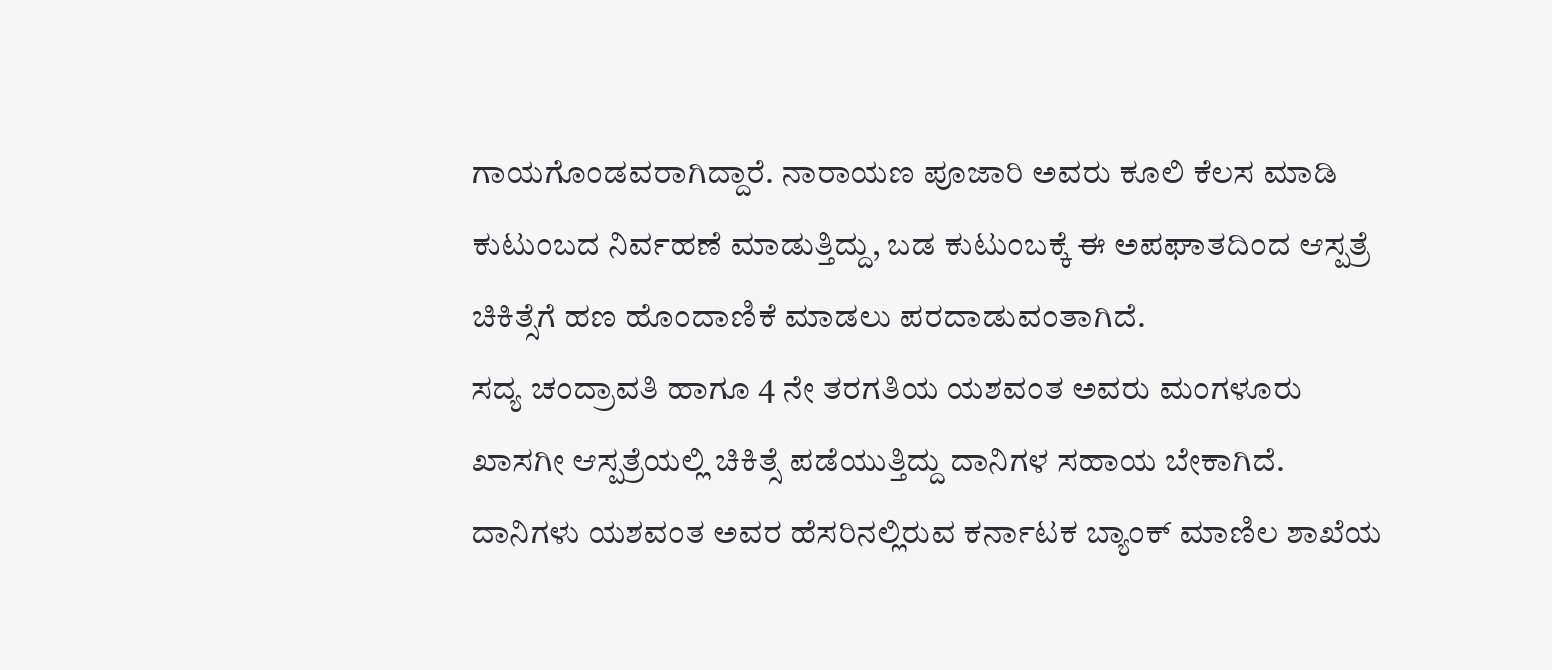ಗಾಯಗೊಂಡವರಾಗಿದ್ದಾರೆ. ನಾರಾಯಣ ಪೂಜಾರಿ ಅವರು ಕೂಲಿ ಕೆಲಸ ಮಾಡಿ ಕುಟುಂಬದ ನಿರ್ವಹಣೆ ಮಾಡುತ್ತಿದ್ದು, ಬಡ ಕುಟುಂಬಕ್ಕೆ ಈ ಅಪಘಾತದಿಂದ ಆಸ್ಪತ್ರೆ ಚಿಕಿತ್ಸೆಗೆ ಹಣ ಹೊಂದಾಣಿಕೆ ಮಾಡಲು ಪರದಾಡುವಂತಾಗಿದೆ.
ಸದ್ಯ ಚಂದ್ರಾವತಿ ಹಾಗೂ 4 ನೇ ತರಗತಿಯ ಯಶವಂತ ಅವರು ಮಂಗಳೂರು ಖಾಸಗೀ ಆಸ್ಪತ್ರೆಯಲ್ಲಿ ಚಿಕಿತ್ಸೆ ಪಡೆಯುತ್ತಿದ್ದು ದಾನಿಗಳ ಸಹಾಯ ಬೇಕಾಗಿದೆ. ದಾನಿಗಳು ಯಶವಂತ ಅವರ ಹೆಸರಿನಲ್ಲಿರುವ ಕರ್ನಾಟಕ ಬ್ಯಾಂಕ್ ಮಾಣಿಲ ಶಾಖೆಯ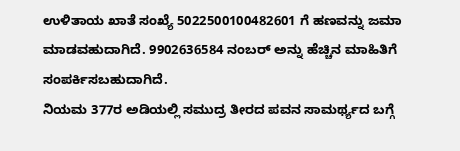ಉಳಿತಾಯ ಖಾತೆ ಸಂಖ್ಯೆ 5022500100482601 ಗೆ ಹಣವನ್ನು ಜಮಾ ಮಾಡವಹುದಾಗಿದೆ. 9902636584 ನಂಬರ್ ಅನ್ನು ಹೆಚ್ಚಿನ ಮಾಹಿತಿಗೆ ಸಂಪರ್ಕಿಸಬಹುದಾಗಿದೆ.
ನಿಯಮ 377ರ ಅಡಿಯಲ್ಲಿ ಸಮುದ್ರ ತೀರದ ಪವನ ಸಾಮರ್ಥ್ಯದ ಬಗ್ಗೆ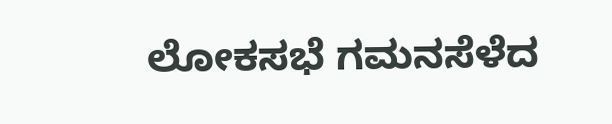ಲೋಕಸಭೆ ಗಮನಸೆಳೆದ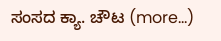ಸಂಸದ ಕ್ಯಾ. ಚೌಟ (more…)